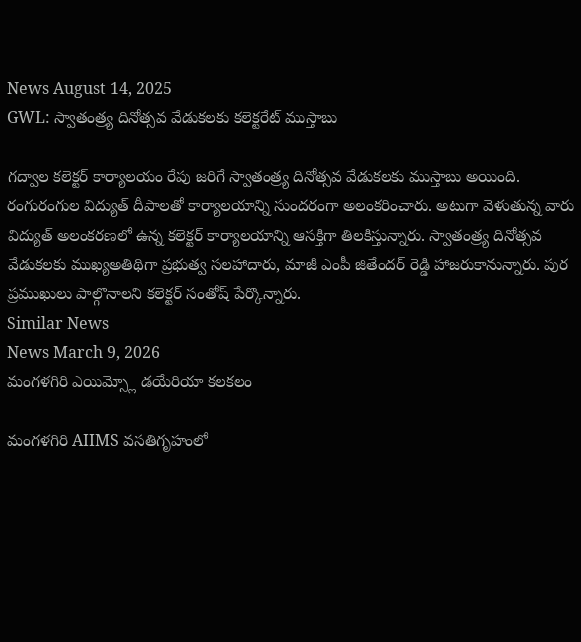News August 14, 2025
GWL: స్వాతంత్ర్య దినోత్సవ వేడుకలకు కలెక్టరేట్ ముస్తాబు

గద్వాల కలెక్టర్ కార్యాలయం రేపు జరిగే స్వాతంత్ర్య దినోత్సవ వేడుకలకు ముస్తాబు అయింది. రంగురంగుల విద్యుత్ దీపాలతో కార్యాలయాన్ని సుందరంగా అలంకరించారు. అటుగా వెళుతున్న వారు విద్యుత్ అలంకరణలో ఉన్న కలెక్టర్ కార్యాలయాన్ని ఆసక్తిగా తిలకిస్తున్నారు. స్వాతంత్ర్య దినోత్సవ వేడుకలకు ముఖ్యఅతిథిగా ప్రభుత్వ సలహాదారు, మాజీ ఎంపీ జితేందర్ రెడ్డి హాజరుకానున్నారు. పుర ప్రముఖులు పాల్గొనాలని కలెక్టర్ సంతోష్ పేర్కొన్నారు.
Similar News
News March 9, 2026
మంగళగిరి ఎయిమ్స్లో డయేరియా కలకలం

మంగళగిరి AIIMS వసతిగృహంలో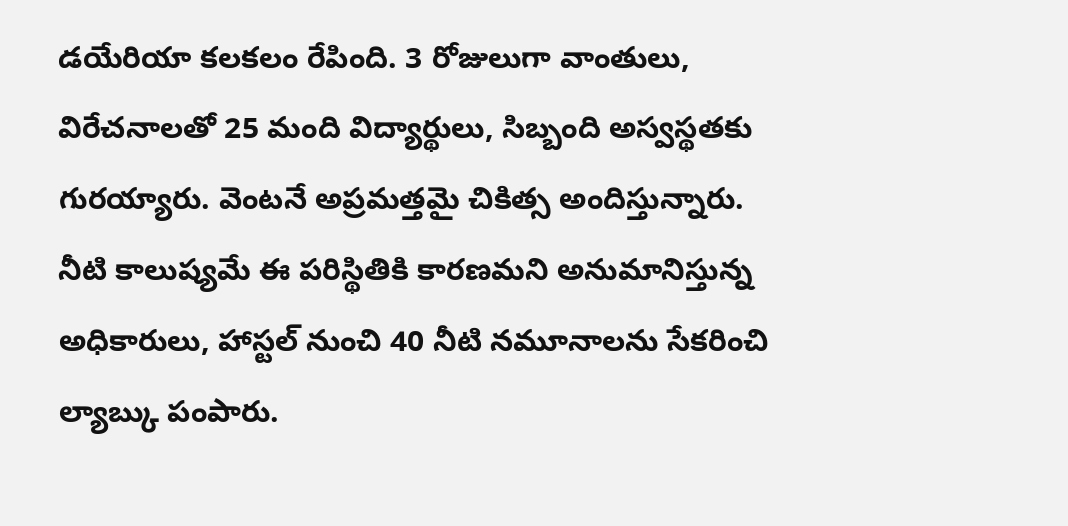డయేరియా కలకలం రేపింది. 3 రోజులుగా వాంతులు, విరేచనాలతో 25 మంది విద్యార్థులు, సిబ్బంది అస్వస్థతకు గురయ్యారు. వెంటనే అప్రమత్తమై చికిత్స అందిస్తున్నారు. నీటి కాలుష్యమే ఈ పరిస్థితికి కారణమని అనుమానిస్తున్న అధికారులు, హాస్టల్ నుంచి 40 నీటి నమూనాలను సేకరించి ల్యాబ్కు పంపారు.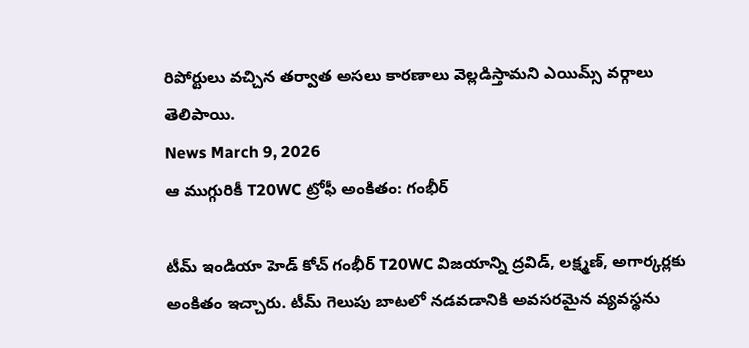రిపోర్టులు వచ్చిన తర్వాత అసలు కారణాలు వెల్లడిస్తామని ఎయిమ్స్ వర్గాలు తెలిపాయి.
News March 9, 2026
ఆ ముగ్గురికీ T20WC ట్రోఫీ అంకితం: గంభీర్

టీమ్ ఇండియా హెడ్ కోచ్ గంభీర్ T20WC విజయాన్ని ద్రవిడ్, లక్ష్మణ్, అగార్కర్లకు అంకితం ఇచ్చారు. టీమ్ గెలుపు బాటలో నడవడానికి అవసరమైన వ్యవస్థను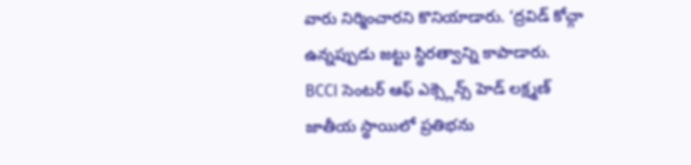వారు నిర్మించారని కొనియాడారు. ‘ద్రవిడ్ కోచ్గా ఉన్నప్పుడు జట్టు స్థిరత్వాన్ని కాపాడారు. BCCI సెంటర్ ఆఫ్ ఎక్స్లెన్స్ హెడ్ లక్ష్మణ్ జాతీయ స్థాయిలో ప్రతిభను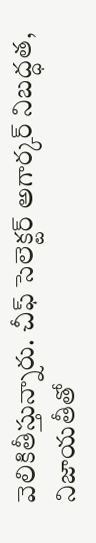వెలికితీస్తున్నారు. చీఫ్ సెలెక్టర్ అగార్కర్ నిబద్ధత, నిజాయతీతో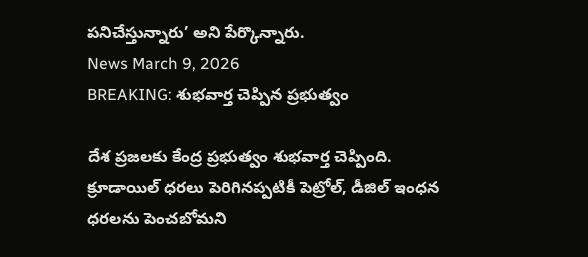పనిచేస్తున్నారు’ అని పేర్కొన్నారు.
News March 9, 2026
BREAKING: శుభవార్త చెప్పిన ప్రభుత్వం

దేశ ప్రజలకు కేంద్ర ప్రభుత్వం శుభవార్త చెప్పింది. క్రూడాయిల్ ధరలు పెరిగినప్పటికీ పెట్రోల్, డీజిల్ ఇంధన ధరలను పెంచబోమని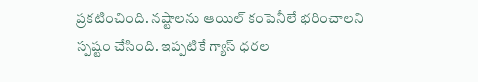ప్రకటించింది. నష్టాలను ఆయిల్ కంపెనీలే భరించాలని స్పష్టం చేసింది. ఇప్పటికే గ్యాస్ ధరల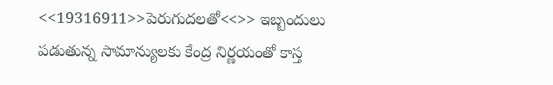<<19316911>>పెరుగుదలతో<<>> ఇబ్బందులు పడుతున్న సామాన్యులకు కేంద్ర నిర్ణయంతో కాస్త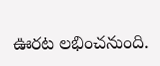ఊరట లభించనుంది.